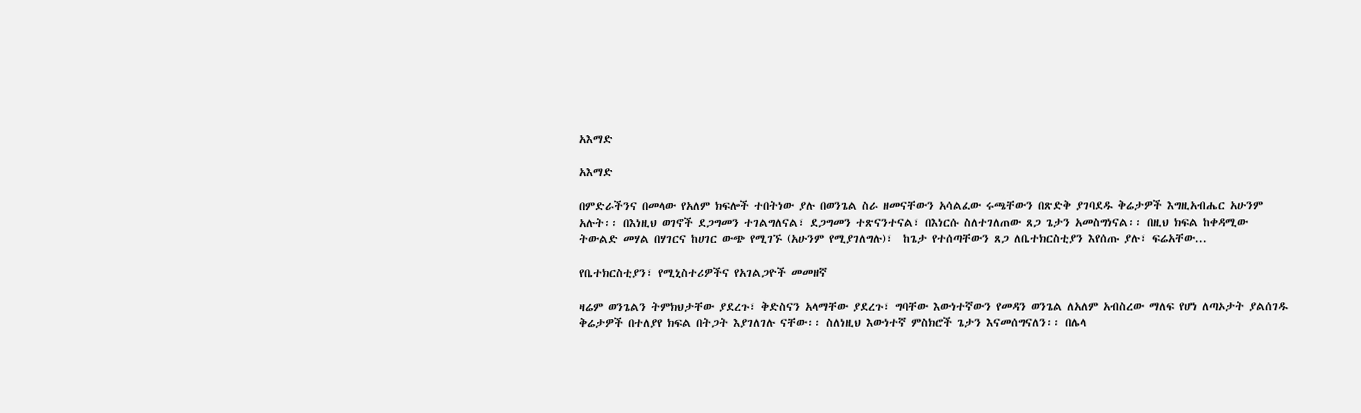አእማድ

አእማድ

በምድራችንና በመላው የአለም ክፍሎች ተበትነው ያሉ በወንጌል ስራ ዘመናቸውን አሳልፈው ሩጫቸውን በጽድቅ ያገባደዱ ቅሬታዎች እግዚአብሔር አሁንም አሉት፡፡ በእነዚህ ወገኖች ደጋግመን ተገልግለናል፣ ደጋግመን ተጽናንተናል፣ በእነርሱ ስለተገለጠው ጸጋ ጌታን አመስግነናል፡፡ በዚህ ክፍል ከቀዳሚው ትውልድ መሃል በሃገርና ከሀገር ውጭ የሚገኙ (አሁንም የሚያገለግሉ)፣  ከጌታ የተሰጣቸውን ጸጋ ለቤተክርስቲያን እየሰጡ ያሉ፣ ፍሬአቸው...

የቤተክርስቲያን፣ የሚኒስተሪዎችና የአገልጋዮች መመዘኛ

ዛሬም ወንጌልን ትምክህታቸው ያደረጉ፣ ቅድስናን አላማቸው ያደረጉ፣ ግባቸው እውነተኛውን የመዳን ወንጌል ለአለም አብስረው ማለፍ የሆነ ለጣኦታት ያልሰገዱ ቅሬታዎች በተለያየ ክፍል በትጋት እያገለገሉ ናቸው፡፡ ስለነዚህ እውነተኛ ምስክሮች ጌታን እናመሰግናለን፡፡ በሌላ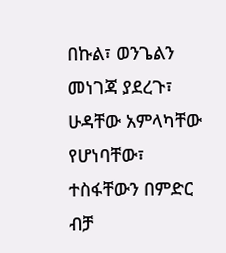በኩል፣ ወንጌልን መነገጃ ያደረጉ፣ ሁዳቸው አምላካቸው የሆነባቸው፣ ተስፋቸውን በምድር ብቻ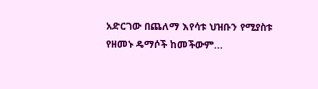አድርገው በጨለማ እየሳቱ ህዝቡን የሚያስቱ የዘመኑ ዴማሶች ከመችውም...